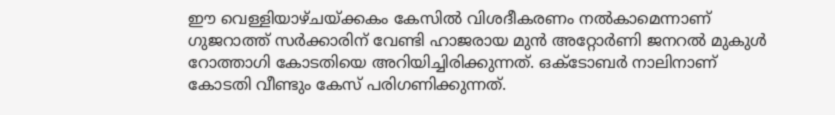ഈ വെള്ളിയാഴ്ചയ്ക്കകം കേസില്‍ വിശദീകരണം നല്‍കാമെന്നാണ് ഗുജറാത്ത് സര്‍ക്കാരിന് വേണ്ടി ഹാജരായ മുന്‍ അറ്റോര്‍ണി ജനറല്‍ മുകുള്‍ റോത്താഗി കോടതിയെ അറിയിച്ചിരിക്കുന്നത്. ഒക്ടോബര്‍ നാലിനാണ് കോടതി വീണ്ടും കേസ് പരിഗണിക്കുന്നത്.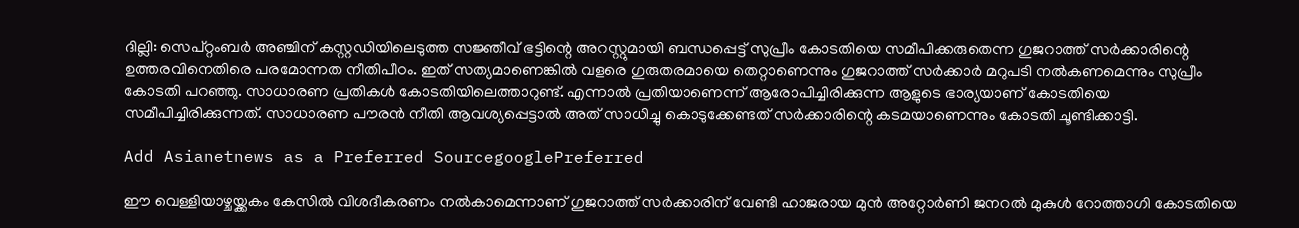ദില്ലി: സെപ്റ്റംബർ അഞ്ചിന് കസ്റ്റഡിയിലെടുത്ത സജ്ഞീവ് ഭട്ടിന്റെ അറസ്റ്റുമായി ബന്ധപ്പെട്ട് സുപ്രീം കോടതിയെ സമീപിക്കരുതെന്ന ഗുജറാത്ത് സർക്കാരിന്റെ ഉത്തരവിനെതിരെ പരമോന്നത നീതിപീഠം. ഇത് സത്യമാണെങ്കിൽ വളരെ ഗുരുതരമായെ തെറ്റാണെന്നും ഗുജറാത്ത് സർക്കാർ മറുപടി നൽകണമെന്നും സുപ്രീം കോടതി പറഞ്ഞു. സാധാരണ പ്രതികൾ കോടതിയ‌ിലെത്താറുണ്ട്. എന്നാൽ‌ പ്രതിയാണെന്ന് ആരോപിച്ചിരിക്കുന്ന ആളുടെ ഭാര്യയാണ് കോടതിയെ സമീപിച്ചിരിക്കുന്നത്. സാധാരണ പൗരൻ നീതി ആവശ്യപ്പെട്ടാൽ അത് സാധിച്ചു കൊടുക്കേണ്ടത് സർക്കാരിന്റെ കടമയാണെന്നും കോടതി ചൂണ്ടിക്കാട്ടി.

Add Asianetnews as a Preferred SourcegooglePreferred

ഈ വെള്ളിയാഴ്ചയ്ക്കകം കേസില്‍ വിശദീകരണം നല്‍കാമെന്നാണ് ഗുജറാത്ത് സര്‍ക്കാരിന് വേണ്ടി ഹാജരായ മുന്‍ അറ്റോര്‍ണി ജനറല്‍ മുകുള്‍ റോത്താഗി കോടതിയെ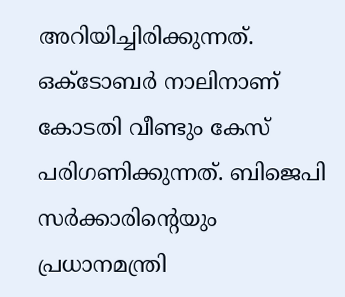അറിയിച്ചിരിക്കുന്നത്. ഒക്ടോബര്‍ നാലിനാണ് കോടതി വീണ്ടും കേസ് പരിഗണിക്കുന്നത്. ബിജെപി സർക്കാരിന്റെയും പ്രധാനമന്ത്രി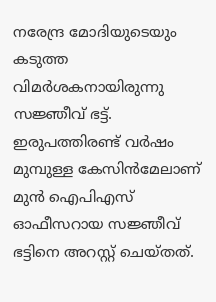നരേന്ദ്ര മോദിയുടെയും കടുത്ത വിമർശകനായിരുന്നു സജ്ഞീവ് ഭട്ട്. ഇരുപത്തിരണ്ട് വർഷം മുമ്പുള്ള കേസിൻമേലാണ് മുൻ ഐപിഎസ് ഓഫീസറായ സജ്ഞീവ് ഭട്ടിനെ അറസ്റ്റ് ചെയ്തത്.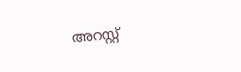അറസ്റ്റ്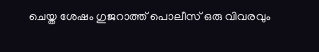ചെയ്ത ശേഷം ഗുജറാത്ത് പൊലീസ് ഒരു വിവരവും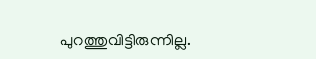പുറത്തുവിട്ടിരുന്നില്ല.